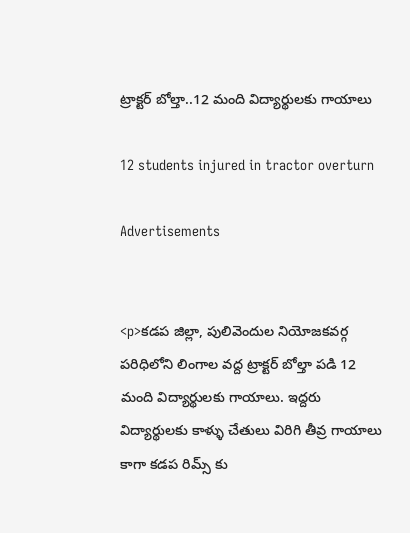ట్రాక్టర్ బోల్తా..12 మంది విద్యార్థులకు గాయాలు

12 students injured in tractor overturn

Advertisements


<p>కడప జిల్లా, పులివెందుల నియోజకవర్గ పరిధిలోని లింగాల వద్ద ట్రాక్టర్ బోల్తా పడి 12 మంది విద్యార్థులకు గాయాలు. ఇద్దరు విద్యార్థులకు కాళ్ళు చేతులు విరిగి తీవ్ర గాయాలు కాగా కడప రిమ్స్ కు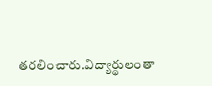తరలించారు.విద్యార్థులంతా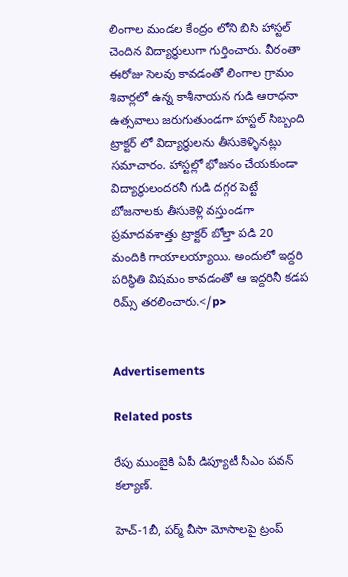లింగాల మండల కేంద్రం లోని బిసి హాస్టల్ చెందిన విద్యార్థులుగా గుర్తించారు. వీరంతా ఈరోజు సెలవు కావడంతో లింగాల గ్రామం శివార్లలో ఉన్న కాశీనాయన గుడి ఆరాధనా ఉత్సవాలు జరుగుతుండగా హస్టల్ సిబ్బంది ట్రాక్టర్ లో విద్యార్థులను తీసుకెళ్ళినట్లు సమాచారం. హాస్టల్లో భోజనం చేయకుండా విద్యార్థులందరనీ గుడి దగ్గర పెట్టే బోజనాలకు తీసుకెళ్లి వస్తుండగా ప్రమాదవశాత్తు ట్రాక్టర్ బోల్తా పడి 20 మందికి గాయాలయ్యాయి. అందులో ఇద్దరి పరిస్థితి విషమం కావడంతో ఆ ఇద్దరినీ కడప రిమ్స్ తరలించారు.</p>


Advertisements

Related posts

రేపు ముంబైకి ఏపీ డిప్యూటీ సీఎం పవన్ కల్యాణ్‌.

హెచ్-1బీ, పర్మ్ వీసా మోసాలపై ట్రంప్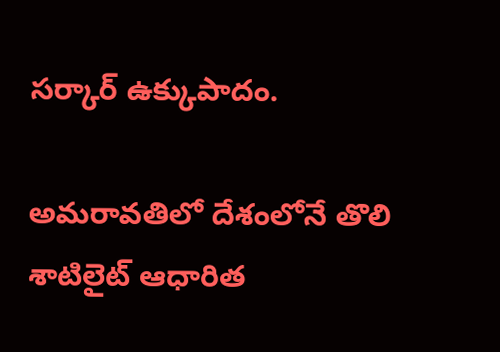సర్కార్ ఉక్కుపాదం.

అమరావతిలో దేశంలోనే తొలి శాటిలైట్ ఆధారిత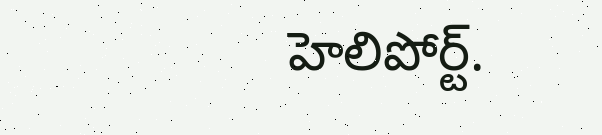హెలిపోర్ట్.